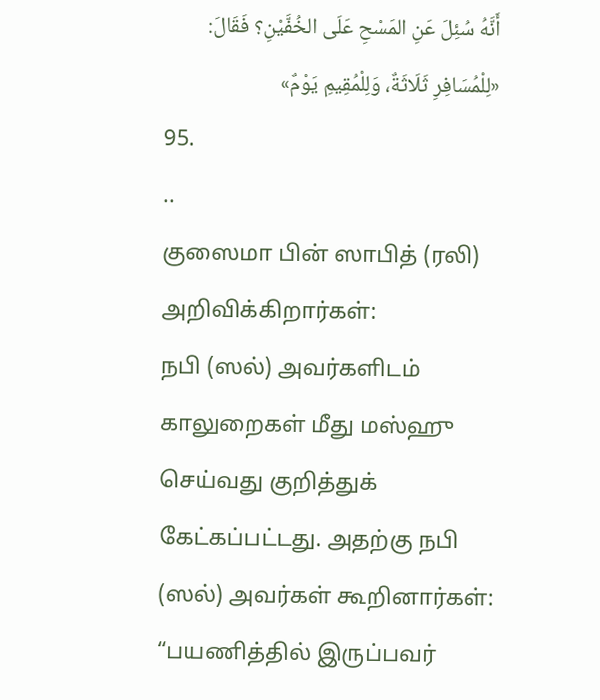أَنَّهُ سُئِلَ عَنِ المَسْحِ عَلَى الخُفَّيْنِ؟ فَقَالَ: «لِلْمُسَافِرِ ثَلَاثَةٌ، وَلِلْمُقِيمِ يَوْمٌ»
95.
..
குஸைமா பின் ஸாபித் (ரலி) அறிவிக்கிறார்கள்:
நபி (ஸல்) அவர்களிடம் காலுறைகள் மீது மஸ்ஹு செய்வது குறித்துக் கேட்கப்பட்டது. அதற்கு நபி (ஸல்) அவர்கள் கூறினார்கள்: “பயணித்தில் இருப்பவர்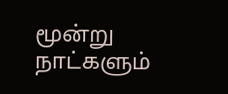மூன்று நாட்களும்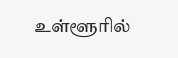உள்ளூரில்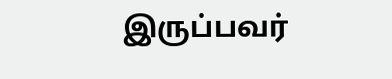இருப்பவர்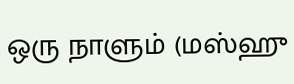ஒரு நாளும் (மஸ்ஹு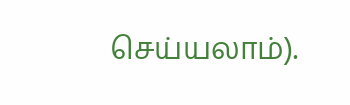செய்யலாம்).